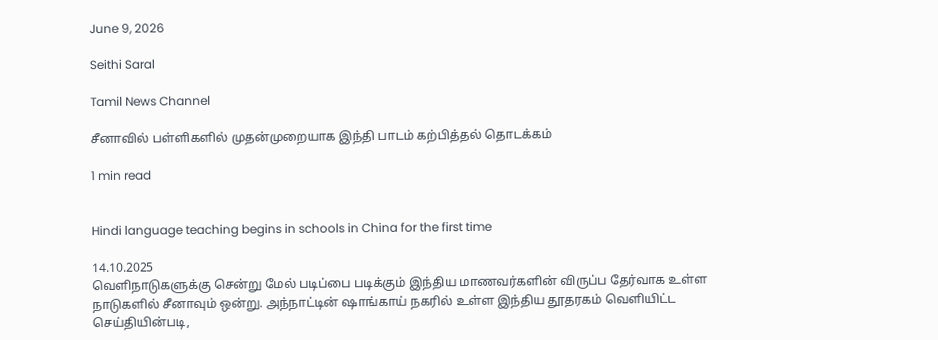June 9, 2026

Seithi Saral

Tamil News Channel

சீனாவில் பள்ளிகளில் முதன்முறையாக இந்தி பாடம் கற்பித்தல் தொடக்கம்

1 min read


Hindi language teaching begins in schools in China for the first time

14.10.2025
வெளிநாடுகளுக்கு சென்று மேல் படிப்பை படிக்கும் இந்திய மாணவர்களின் விருப்ப தேர்வாக உள்ள நாடுகளில் சீனாவும் ஒன்று. அந்நாட்டின் ஷாங்காய் நகரில் உள்ள இந்திய தூதரகம் வெளியிட்ட செய்தியின்படி,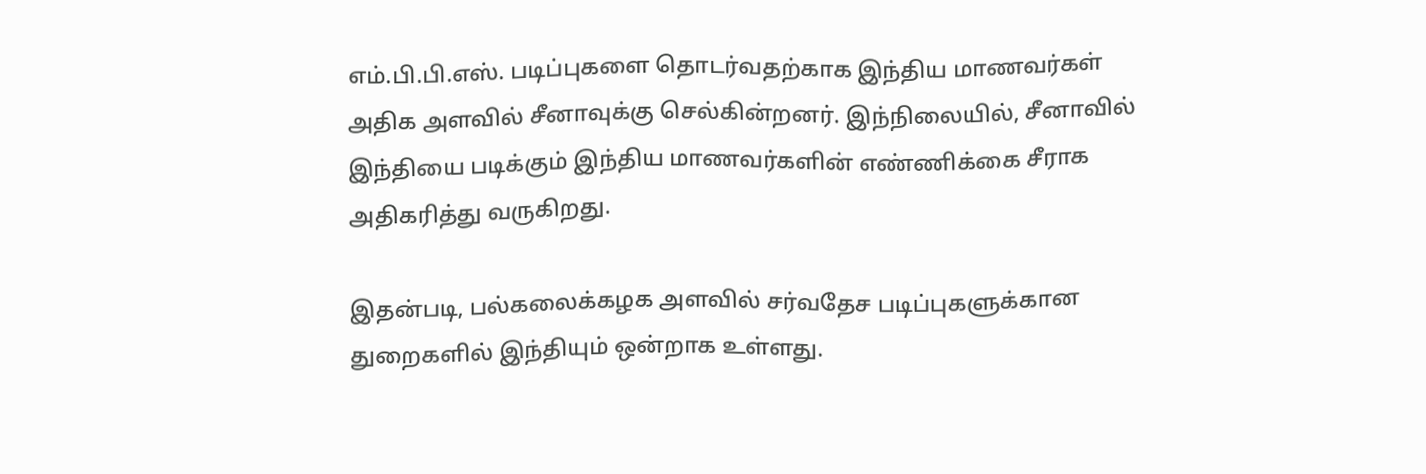எம்.பி.பி.எஸ். படிப்புகளை தொடர்வதற்காக இந்திய மாணவர்கள் அதிக அளவில் சீனாவுக்கு செல்கின்றனர். இந்நிலையில், சீனாவில் இந்தியை படிக்கும் இந்திய மாணவர்களின் எண்ணிக்கை சீராக அதிகரித்து வருகிறது.

இதன்படி, பல்கலைக்கழக அளவில் சர்வதேச படிப்புகளுக்கான துறைகளில் இந்தியும் ஒன்றாக உள்ளது.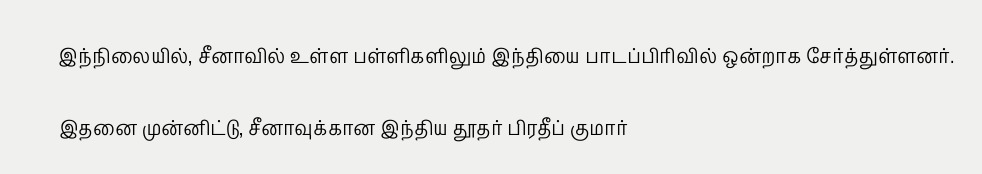இந்நிலையில், சீனாவில் உள்ள பள்ளிகளிலும் இந்தியை பாடப்பிரிவில் ஒன்றாக சேர்த்துள்ளனர்.

இதனை முன்னிட்டு, சீனாவுக்கான இந்திய தூதர் பிரதீப் குமார்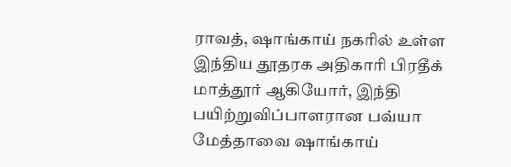ராவத், ஷாங்காய் நகரில் உள்ள இந்திய தூதரக அதிகாரி பிரதீக் மாத்தூர் ஆகியோர், இந்தி பயிற்றுவிப்பாளரான பவ்யா மேத்தாவை ஷாங்காய்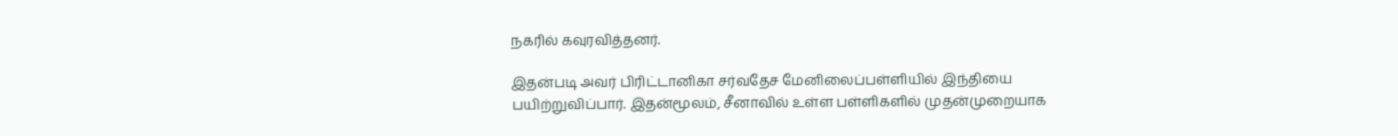நகரில் கவுரவித்தனர்.

இதன்படி அவர் பிரிட்டானிகா சர்வதேச மேனிலைப்பள்ளியில் இந்தியை பயிற்றுவிப்பார். இதன்மூலம், சீனாவில் உள்ள பள்ளிகளில் முதன்முறையாக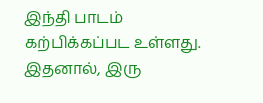இந்தி பாடம் கற்பிக்கப்பட உள்ளது. இதனால், இரு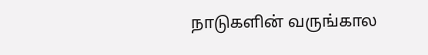நாடுகளின் வருங்கால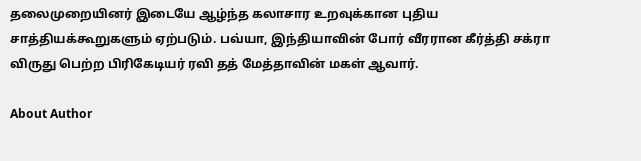தலைமுறையினர் இடையே ஆழ்ந்த கலாசார உறவுக்கான புதிய சாத்தியக்கூறுகளும் ஏற்படும். பவ்யா, இந்தியாவின் போர் வீரரான கீர்த்தி சக்ரா விருது பெற்ற பிரிகேடியர் ரவி தத் மேத்தாவின் மகள் ஆவார்.

About Author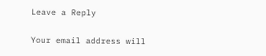Leave a Reply

Your email address will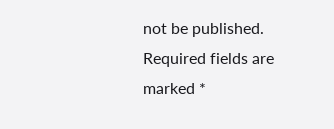not be published. Required fields are marked *